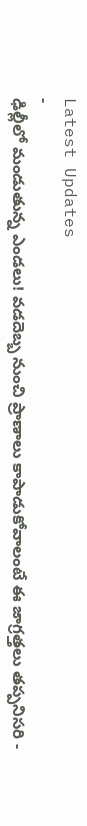Latest Updates
-
ఢిల్లీలో మండుతున్న ఎండలు! వడదెబ్బ నుంచి ప్రాణాలు కాపాడుకోవాలంటే ఈ జాగ్రత్తలు తప్పనిసరి -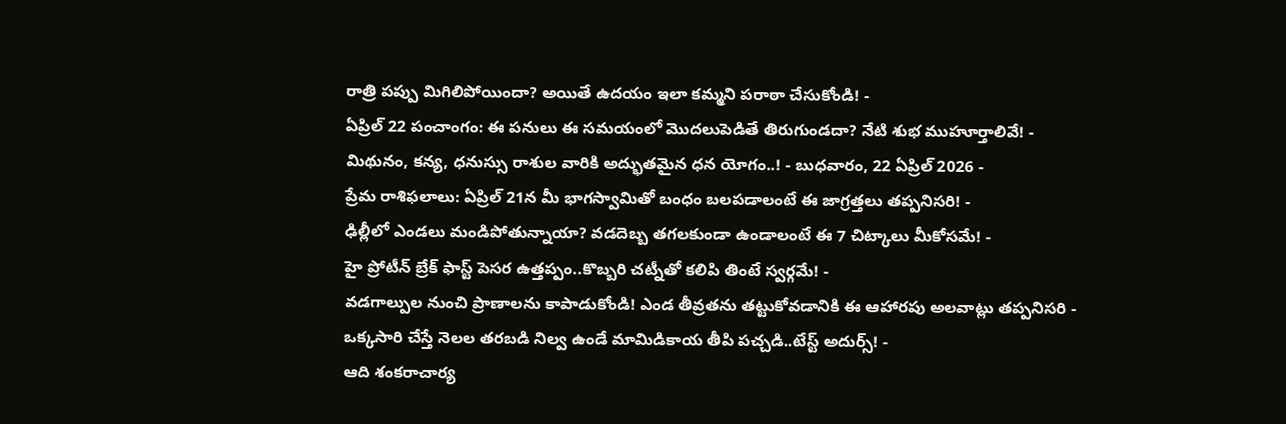రాత్రి పప్పు మిగిలిపోయిందా? అయితే ఉదయం ఇలా కమ్మని పరాఠా చేసుకోండి! -
ఏప్రిల్ 22 పంచాంగం: ఈ పనులు ఈ సమయంలో మొదలుపెడితే తిరుగుండదా? నేటి శుభ ముహూర్తాలివే! -
మిథునం, కన్య, ధనుస్సు రాశుల వారికి అద్భుతమైన ధన యోగం..! - బుధవారం, 22 ఏప్రిల్ 2026 -
ప్రేమ రాశిఫలాలు: ఏప్రిల్ 21న మీ భాగస్వామితో బంధం బలపడాలంటే ఈ జాగ్రత్తలు తప్పనిసరి! -
ఢిల్లీలో ఎండలు మండిపోతున్నాయా? వడదెబ్బ తగలకుండా ఉండాలంటే ఈ 7 చిట్కాలు మీకోసమే! -
హై ప్రోటీన్ బ్రేక్ ఫాస్ట్ పెసర ఉత్తప్పం..కొబ్బరి చట్నీతో కలిపి తింటే స్వర్గమే! -
వడగాల్పుల నుంచి ప్రాణాలను కాపాడుకోండి! ఎండ తీవ్రతను తట్టుకోవడానికి ఈ ఆహారపు అలవాట్లు తప్పనిసరి -
ఒక్కసారి చేస్తే నెలల తరబడి నిల్వ ఉండే మామిడికాయ తీపి పచ్చడి..టేస్ట్ అదుర్స్! -
ఆది శంకరాచార్య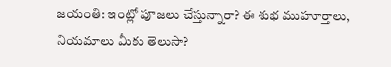జయంతి: ఇంట్లో పూజలు చేస్తున్నారా? ఈ శుభ ముహూర్తాలు, నియమాలు మీకు తెలుసా?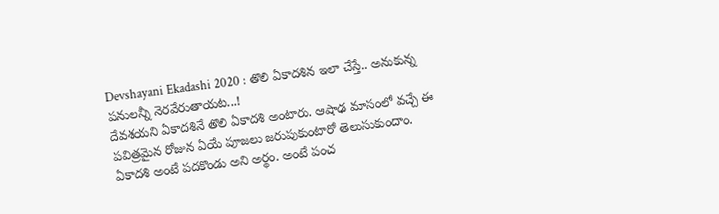Devshayani Ekadashi 2020 : తొలి ఏకాదశిన ఇలా చేస్తే.. అనుకున్న పనులన్నీ నెరవేరుతాయట...!
దేవశయని ఏకాదశినే తొలి ఏకాదశి అంటారు. ఆషాఢ మాసంలో వచ్చే ఈ పవిత్రమైన రోజున ఏయే పూజలు జరుపుకుంటారో తెలుసుకుందాం.
ఏకాదశి అంటే పదకొండు అని అర్థం. అంటే పంచ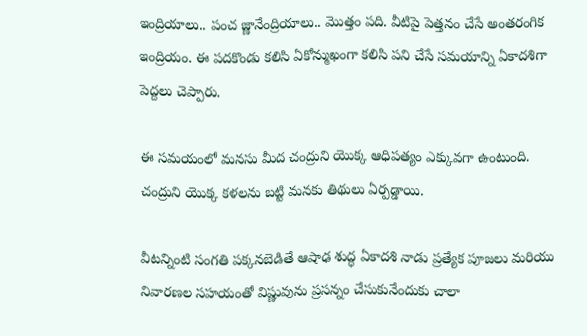ఇంద్రియాలు.. పంచ జ్ణానేంద్రియాలు.. మొత్తం పది. వీటిపై పెత్తనం చేసే అంతరంగిక ఇంద్రియం. ఈ పదకొండు కలిసి ఏకోన్ముఖంగా కలిసి పని చేసే సమయాన్ని ఏకాదశిగా పెద్దలు చెప్పారు.

ఈ సమయంలో మనసు మీద చంద్రుని యొక్క ఆధిపత్యం ఎక్కువగా ఉంటుంది. చంద్రుని యొక్క కళలను బట్టి మనకు తిథులు ఏర్పడ్డాయి.

వీటన్నింటి సంగతి పక్కనబెడితే ఆషాఢ శుద్ధ ఏకాదశి నాడు ప్రత్యేక పూజలు మరియు నివారణల సహయంతో విష్ణువును ప్రసన్నం చేసుకునేందుకు చాలా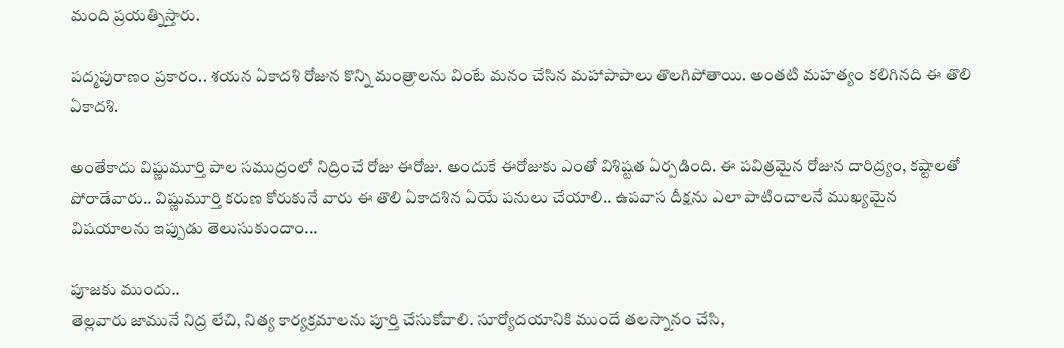మంది ప్రయత్నిస్తారు.

పద్మపురాణం ప్రకారం.. శయన ఏకాదశి రోజున కొన్ని మంత్రాలను వింటే మనం చేసిన మహాపాపాలు తొలగిపోతాయి. అంతటి మహత్యం కలిగినది ఈ తొలి ఏకాదశి.

అంతేకాదు విష్ణుమూర్తి పాల సముద్రంలో నిద్రించే రోజు ఈరోజు. అందుకే ఈరోజుకు ఎంతో విశిష్టత ఏర్పడింది. ఈ పవిత్రమైన రోజున దారిద్ర్యం, కష్టాలతో పోరాడేవారు.. విష్ణుమూర్తి కరుణ కోరుకునే వారు ఈ తొలి ఏకాదశిన ఏయే పనులు చేయాలి.. ఉపవాస దీక్షను ఎలా పాటించాలనే ముఖ్యమైన విషయాలను ఇప్పుడు తెలుసుకుందాం...

పూజకు ముందు..
తెల్లవారు జామునే నిద్ర లేచి, నిత్య కార్యక్రమాలను పూర్తి చేసుకోవాలి. సూర్యోదయానికి ముందే తలస్నానం చేసి,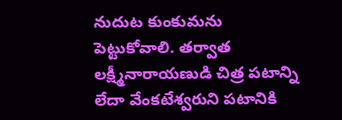నుదుట కుంకుమను పెట్టుకోవాలి. తర్వాత లక్ష్మీనారాయణుడి చిత్ర పటాన్ని లేదా వేంకటేశ్వరుని పటానికి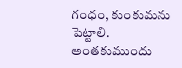గంధం, కుంకుమను పెట్టాలి. అంతకుముందు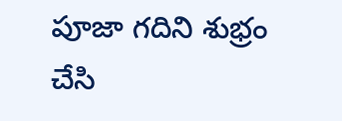పూజా గదిని శుభ్రం చేసి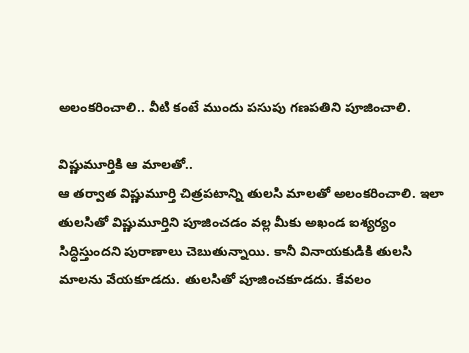అలంకరించాలి.. వీటి కంటే ముందు పసుపు గణపతిని పూజించాలి.

విష్ణుమూర్తికి ఆ మాలతో..
ఆ తర్వాత విష్ణుమూర్తి చిత్రపటాన్ని తులసి మాలతో అలంకరించాలి. ఇలా తులసితో విష్ణుమూర్తిని పూజించడం వల్ల మీకు అఖండ ఐశ్యర్యం సిద్ధిస్తుందని పురాణాలు చెబుతున్నాయి. కానీ వినాయకుడికి తులసి మాలను వేయకూడదు. తులసితో పూజించకూడదు. కేవలం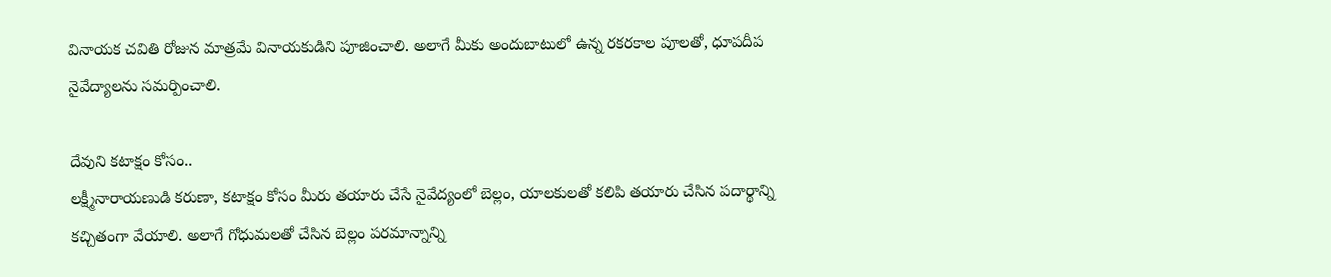వినాయక చవితి రోజున మాత్రమే వినాయకుడిని పూజించాలి. అలాగే మీకు అందుబాటులో ఉన్న రకరకాల పూలతో, ధూపదీప నైవేద్యాలను సమర్పించాలి.

దేవుని కటాక్షం కోసం..
లక్ష్మీనారాయణుడి కరుణా, కటాక్షం కోసం మీరు తయారు చేసే నైవేద్యంలో బెల్లం, యాలకులతో కలిపి తయారు చేసిన పదార్థాన్ని కచ్చితంగా వేయాలి. అలాగే గోధుమలతో చేసిన బెల్లం పరమాన్నాన్ని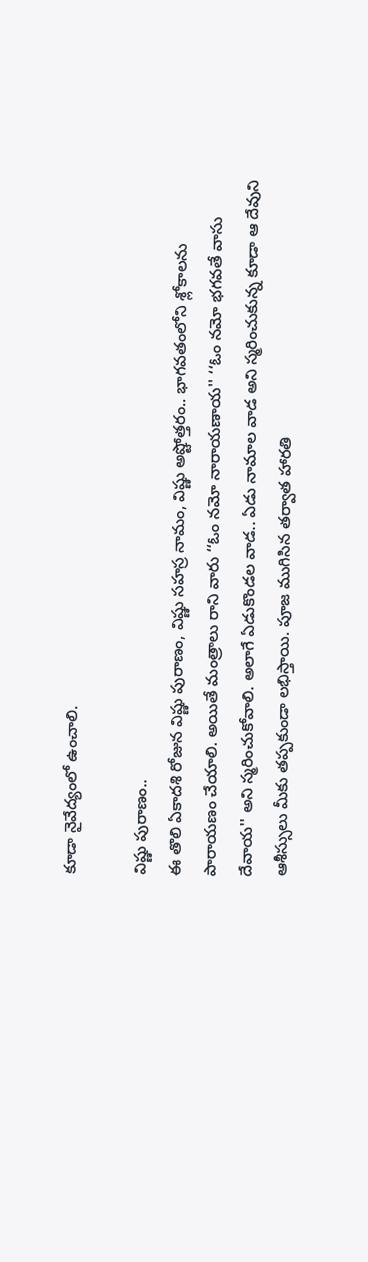కూడా నైవేద్యంలో ఉంచాలి.

విష్ణు పురాణం..
ఈ తొలి ఏకాదశి రోజున విష్ణు పురాణం, విష్ణు సహస్ర నామం, విష్ణు అష్టోత్తరం.. భాగవతంలోని శ్లోకాలను పారాయణం చేయాలి. అయితే మంత్రాలు రాని వారు ‘‘ఓం నమో నారాయణాయ'' ‘‘ఓం నమో భగవతే వాసు దేవాయ'' అని స్మరించుకోవాలి. అలాగే ఏడుకొండల వాడ.. ఏడు నామాల వాడ అని స్మరించుకున్న కూడా ఆ దేవుని ఆశీస్సులు మీకు తప్పకుండా లభిస్తాయి. పూజ ముగిసిన తర్వాత హారతి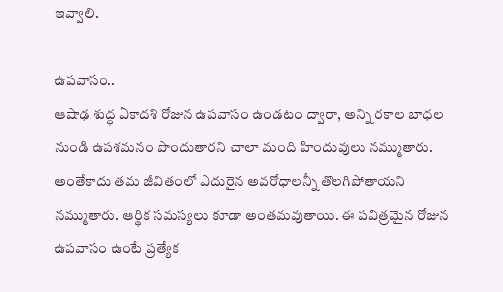ఇవ్వాలి.

ఉపవాసం..
ఆషాఢ శుద్ధ ఏకాదశి రోజున ఉపవాసం ఉండటం ద్వారా, అన్ని రకాల బాధల నుండి ఉపశమనం పొందుతారని చాలా మంది హిందువులు నమ్ముతారు. అంతేకాదు తమ జీవితంలో ఎదురైన అవరోధాలన్నీ తొలగిపోతాయని నమ్ముతారు. ఆర్థిక సమస్యలు కూడా అంతమవుతాయి. ఈ పవిత్రమైన రోజున ఉపవాసం ఉంటే ప్రత్యేక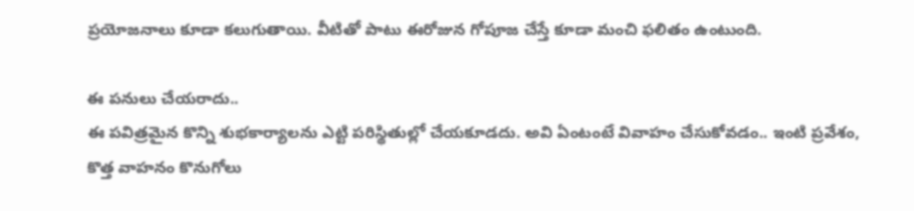ప్రయోజనాలు కూడా కలుగుతాయి. వీటితో పాటు ఈరోజున గోపూజ చేస్తే కూడా మంచి ఫలితం ఉంటుంది.

ఈ పనులు చేయరాదు..
ఈ పవిత్రమైన కొన్ని శుభకార్యాలను ఎట్టి పరిస్థితుల్లో చేయకూడదు. అవి ఏంటంటే వివాహం చేసుకోవడం.. ఇంటి ప్రవేశం, కొత్త వాహనం కొనుగోలు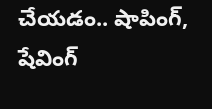చేయడం.. షాపింగ్, షేవింగ్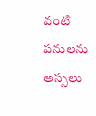వంటి పనులను అస్సలు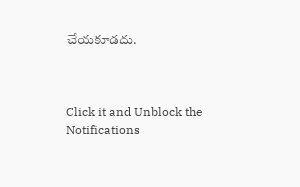చేయకూడదు.



Click it and Unblock the Notifications